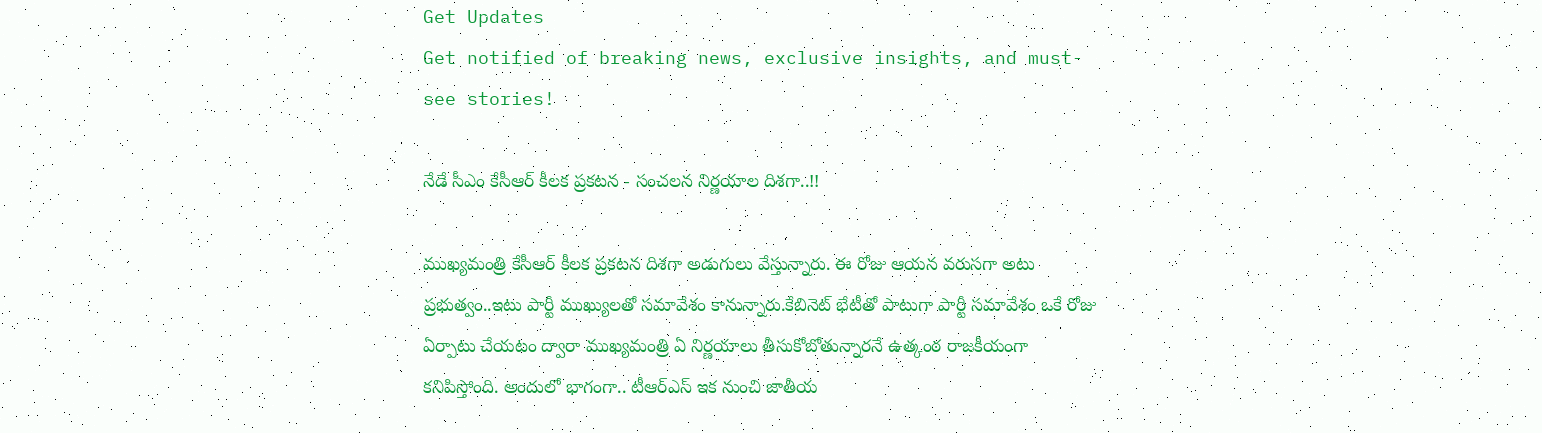Get Updates
Get notified of breaking news, exclusive insights, and must-see stories!

నేడే సీఎం కేసీఆర్ కీలక ప్రకటన - సంచలన నిర్ణయాల దిశగా..!!

ముఖ్యమంత్రి కేసీఆర్ కీలక ప్రకటన దిశగా అడుగులు వేస్తున్నారు. ఈ రోజు ఆయన వరుసగా అటు ప్రభుత్వం..ఇటు పార్టీ ముఖ్యులతో సమావేశం కానున్నారు.కేబినెట్ భేటీతో పాటుగా పార్టీ సమావేశం ఒకే రోజు ఏర్పాటు చేయటం ద్వారా ముఖ్యమంత్రి ఏ నిర్ణయాలు తీసుకోబోతున్నారనే ఉత్కంఠ రాజకీయంగా కనిపిస్తోంది. అందులో భాగంగా.. టీఆర్ఎస్ ఇక నుంచి జాతీయ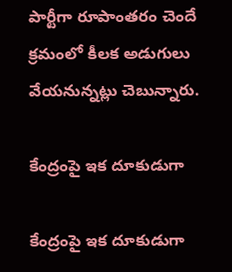పార్టీగా రూపాంతరం చెందే క్రమంలో కీలక అడుగులు వేయనున్నట్లు చెబున్నారు.

కేంద్రంపై ఇక దూకుడుగా

కేంద్రంపై ఇక దూకుడుగా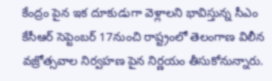కేంద్రం పైన ఇక దూకుడుగా వెళ్లాలని భావిస్తున్న సీఎం కేసీఆర్ సెప్టెంబర్ 17నుంచి రాష్ట్రంలో తెలంగాణ విలీన వజ్రోత్సవాల నిర్వహణ పైన నిర్ణయం తీసుకోనున్నారు.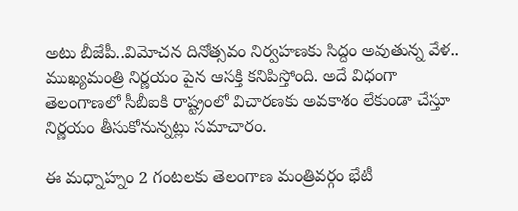అటు బీజేపీ..విమోచన దినోత్సవం నిర్వహణకు సిద్దం అవుతున్న వేళ.. ముఖ్యమంత్రి నిర్ణయం పైన ఆసక్తి కనిపిస్తోంది. అదే విధంగా తెలంగాణలో సీబీఐకి రాష్ట్రంలో విచారణకు అవకాశం లేకుండా చేస్తూ నిర్ణయం తీసుకోనున్నట్లు సమాచారం.

ఈ మధ్నాహ్నం 2 గంటలకు తెలంగాణ మంత్రివర్గం భేటీ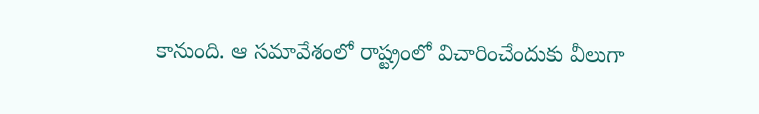కానుంది. ఆ సమావేశంలో రాష్ట్రంలో విచారించేందుకు వీలుగా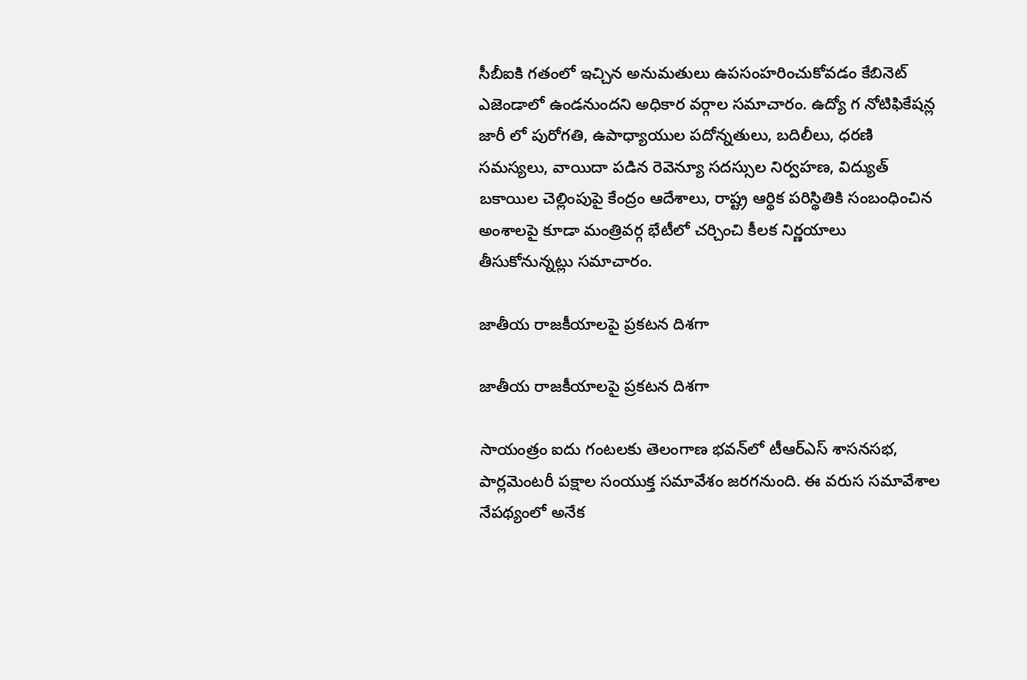సీబీఐకి గతంలో ఇచ్చిన అనుమతులు ఉపసంహరించుకోవడం కేబినెట్‌ ఎజెండాలో ఉండనుందని అధికార వర్గాల సమాచారం. ఉద్యో గ నోటిఫికేషన్ల జారీ లో పురోగతి, ఉపాధ్యాయుల పదోన్నతులు, బదిలీలు, ధరణి సమస్యలు, వాయిదా పడిన రెవెన్యూ సదస్సుల నిర్వహణ, విద్యుత్‌ బకాయిల చెల్లింపుపై కేంద్రం ఆదేశాలు, రాష్ట్ర ఆర్థిక పరిస్థితికి సంబంధించిన అంశాలపై కూడా మంత్రివర్గ భేటీలో చర్చించి కీలక నిర్ణయాలు తీసుకోనున్నట్లు సమాచారం.

జాతీయ రాజకీయాలపై ప్రకటన దిశగా

జాతీయ రాజకీయాలపై ప్రకటన దిశగా

సాయంత్రం ఐదు గంటలకు తెలంగాణ భవన్‌లో టీఆర్‌ఎస్‌ శాసనసభ, పార్లమెంటరీ పక్షాల సంయుక్త సమావేశం జరగనుంది. ఈ వరుస సమావేశాల నేపథ్యంలో అనేక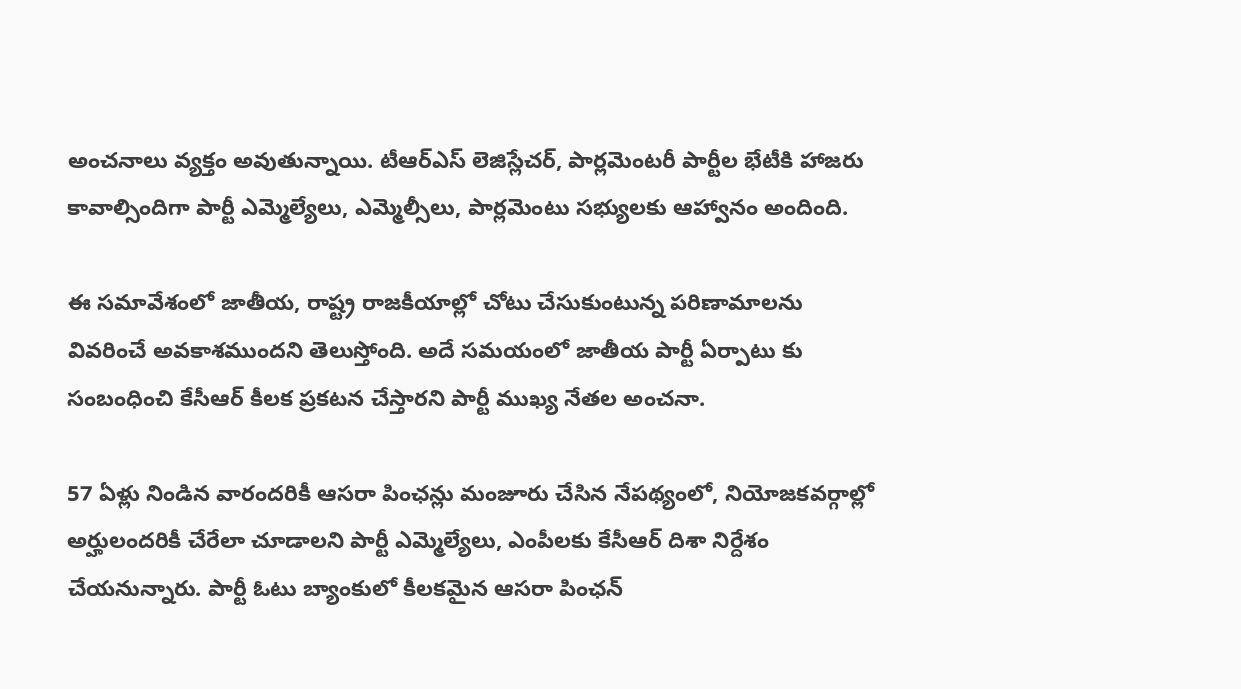అంచనాలు వ్యక్తం అవుతున్నాయి. టీఆర్‌ఎస్‌ లెజిస్లేచర్, పార్లమెంటరీ పార్టీల భేటీకి హాజరు కావాల్సిందిగా పార్టీ ఎమ్మెల్యేలు, ఎమ్మెల్సీలు, పార్లమెంటు సభ్యులకు ఆహ్వానం అందింది.

ఈ సమావేశంలో జాతీయ, రాష్ట్ర రాజకీయాల్లో చోటు చేసుకుంటున్న పరిణామాలను వివరించే అవకాశముందని తెలుస్తోంది. అదే సమయంలో జాతీయ పార్టీ ఏర్పాటు కు సంబంధించి కేసీఆర్‌ కీలక ప్రకటన చేస్తారని పార్టీ ముఖ్య నేతల అంచనా.

57 ఏళ్లు నిండిన వారందరికీ ఆసరా పింఛన్లు మంజూరు చేసిన నేపథ్యంలో, నియోజకవర్గాల్లో అర్హులందరికీ చేరేలా చూడాలని పార్టీ ఎమ్మెల్యేలు, ఎంపీలకు కేసీఆర్‌ దిశా నిర్దేశం చేయనున్నారు. పార్టీ ఓటు బ్యాంకులో కీలకమైన ఆసరా పింఛన్‌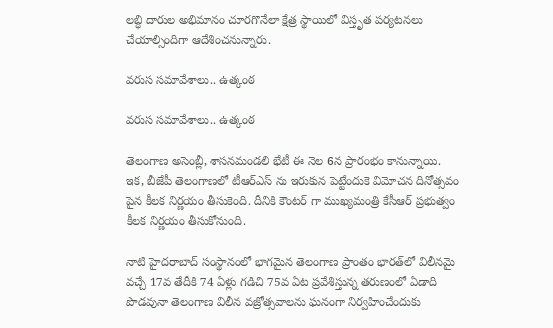లబ్ధి దారుల అభిమానం చూరగొనేలా క్షేత్ర స్థాయిలో విస్తృత పర్యటనలు చేయాల్సిందిగా ఆదేశించనున్నారు.

వరుస సమావేశాలు.. ఉత్కంఠ

వరుస సమావేశాలు.. ఉత్కంఠ

తెలంగాణ అసెంబ్లీ, శాసనమండలి భేటీ ఈ నెల 6న ప్రారంభం కానున్నాయి. ఇక, బీజేపీ తెలంగాణలో టీఆర్ఎస్ ను ఇరుకున పెట్టేందుకె విమోచన దినోత్సవం పైన కీలక నిర్ణయం తీసుకెంది. దీనికి కౌంటర్ గా ముఖ్యమంత్రి కేసీఆర్ ప్రభుత్వం కీలక నిర్ణయం తీసుకోనుంది.

నాటి హైదరాబాద్‌ సంస్థానంలో భాగమైన తెలంగాణ ప్రాంతం భారత్‌లో విలీనమై వచ్చే 17వ తేదీకి 74 ఏళ్లు గడిచి 75వ ఏట ప్రవేశిస్తున్న తరుణంలో ఏడాది పొడవునా తెలంగాణ విలీన వజ్రోత్సవాలను ఘనంగా నిర్వహించేందుకు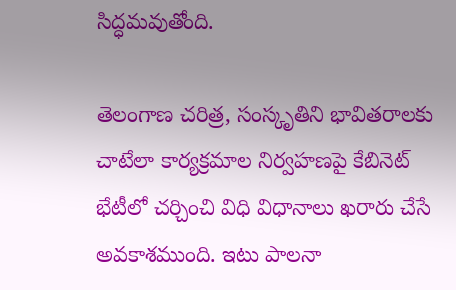సిద్ధమవుతోంది.

తెలంగాణ చరిత్ర, సంస్కృతిని భావితరాలకు చాటేలా కార్యక్రమాల నిర్వహణపై కేబినెట్‌ భేటీలో చర్చించి విధి విధానాలు ఖరారు చేసే అవకాశముంది. ఇటు పాలనా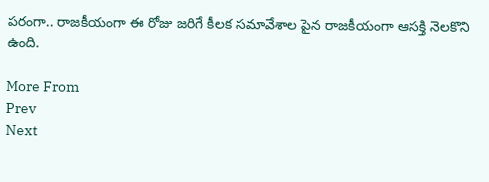పరంగా.. రాజకీయంగా ఈ రోజు జరిగే కీలక సమావేశాల పైన రాజకీయంగా ఆసక్తి నెలకొని ఉంది.

More From
Prev
Next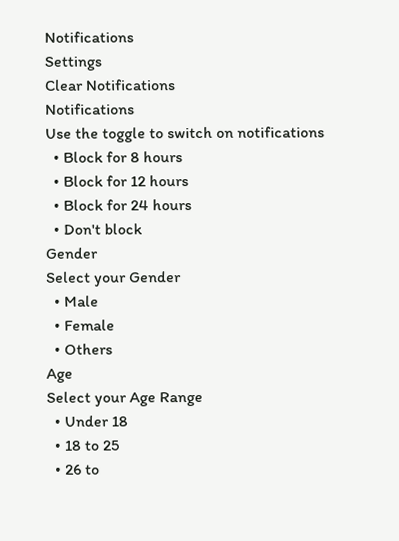Notifications
Settings
Clear Notifications
Notifications
Use the toggle to switch on notifications
  • Block for 8 hours
  • Block for 12 hours
  • Block for 24 hours
  • Don't block
Gender
Select your Gender
  • Male
  • Female
  • Others
Age
Select your Age Range
  • Under 18
  • 18 to 25
  • 26 to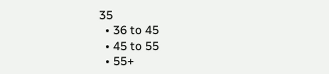35
  • 36 to 45
  • 45 to 55
  • 55+